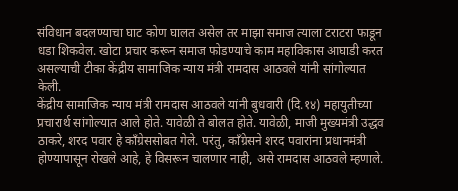संविधान बदलण्याचा घाट कोण घालत असेल तर माझा समाज त्याला टराटरा फाडून धडा शिकवेल. खोटा प्रचार करून समाज फोडण्याचे काम महाविकास आघाडी करत असल्याची टीका केंद्रीय सामाजिक न्याय मंत्री रामदास आठवले यांनी सांगोल्यात केली.
केंद्रीय सामाजिक न्याय मंत्री रामदास आठवले यांनी बुधवारी (दि.१४) महायुतीच्या प्रचारार्थ सांगोल्यात आले होते. यावेळी ते बोलत होते. यावेळी, माजी मुख्यमंत्री उद्धव ठाकरे, शरद पवार हे काँग्रेससोबत गेले. परंतु, काँग्रेसने शरद पवारांना प्रधानमंत्री होण्यापासून रोखले आहे, हे विसरून चालणार नाही, असे रामदास आठवले म्हणाले.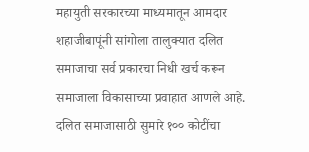महायुती सरकारच्या माध्यमातून आमदार शहाजीबापूंनी सांगोला तालुक्यात दलित समाजाचा सर्व प्रकारचा निधी खर्च करून समाजाला विकासाच्या प्रवाहात आणले आहे. दलित समाजासाठी सुमारे १०० कोटींचा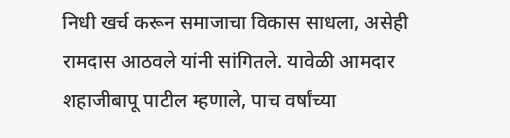निधी खर्च करून समाजाचा विकास साधला, असेही रामदास आठवले यांनी सांगितले. यावेळी आमदार शहाजीबापू पाटील म्हणाले, पाच वर्षांच्या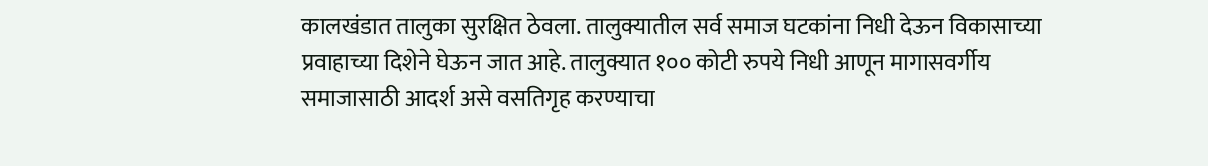कालखंडात तालुका सुरक्षित ठेवला. तालुक्यातील सर्व समाज घटकांना निधी देऊन विकासाच्या प्रवाहाच्या दिशेने घेऊन जात आहे. तालुक्यात १०० कोटी रुपये निधी आणून मागासवर्गीय समाजासाठी आदर्श असे वसतिगृह करण्याचा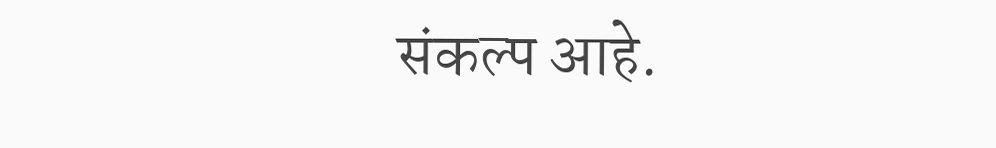संकल्प आहे.